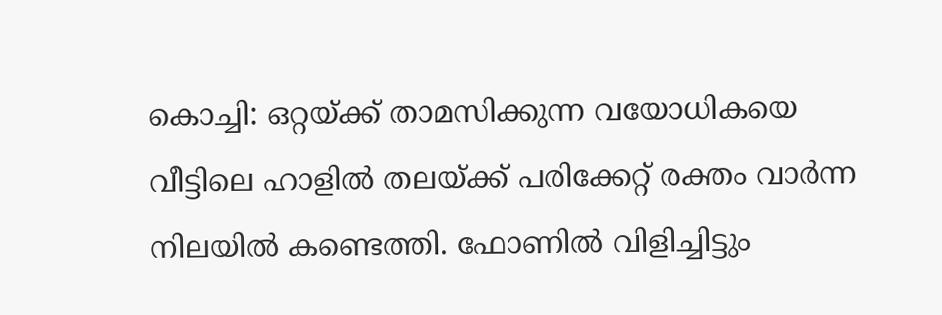കൊച്ചി: ഒറ്റയ്ക്ക് താമസിക്കുന്ന വയോധികയെ വീട്ടിലെ ഹാളിൽ തലയ്ക്ക് പരിക്കേറ്റ് രക്തം വാർന്ന നിലയിൽ കണ്ടെത്തി. ഫോണിൽ വിളിച്ചിട്ടും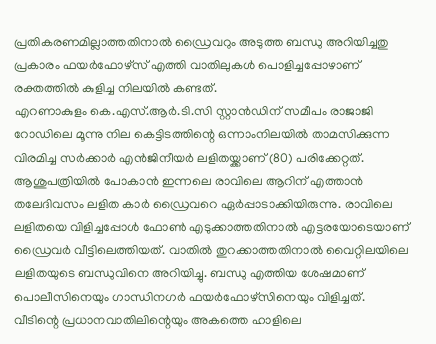പ്രതികരണമില്ലാത്തതിനാൽ ഡ്രൈവറും അടുത്ത ബന്ധു അറിയിച്ചതു പ്രകാരം ഫയർഫോഴ്സ് എത്തി വാതിലുകൾ പൊളിച്ചപ്പോഴാണ് രക്തത്തിൽ കുളിച്ച നിലയിൽ കണ്ടത്.
എറണാകുളം കെ.എസ്.ആർ.ടി.സി സ്റ്റാൻഡിന് സമീപം രാജാജി റോഡിലെ മൂന്നു നില കെട്ടിടത്തിന്റെ ഒന്നാംനിലയിൽ താമസിക്കുന്ന വിരമിച്ച സർക്കാർ എൻജിനീയർ ലളിതയ്ക്കാണ് (80) പരിക്കേറ്റത്. ആശുപത്രിയിൽ പോകാൻ ഇന്നലെ രാവിലെ ആറിന് എത്താൻ തലേദിവസം ലളിത കാർ ഡ്രൈവറെ ഏർപ്പാടാക്കിയിരുന്നു. രാവിലെ ലളിതയെ വിളിച്ചപ്പോൾ ഫോൺ എടുക്കാത്തതിനാൽ എട്ടരയോടെയാണ് ഡ്രൈവർ വീട്ടിലെത്തിയത്. വാതിൽ തുറക്കാത്തതിനാൽ വൈറ്റിലയിലെ ലളിതയുടെ ബന്ധുവിനെ അറിയിച്ചു. ബന്ധു എത്തിയ ശേഷമാണ് പൊലീസിനെയും ഗാന്ധിനഗർ ഫയർഫോഴ്സിനെയും വിളിച്ചത്.
വീടിന്റെ പ്രധാനവാതിലിന്റെയും അകത്തെ ഹാളിലെ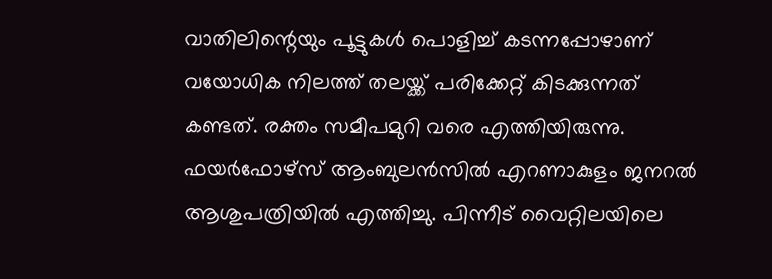വാതിലിന്റെയും പൂട്ടുകൾ പൊളിച്ച് കടന്നപ്പോഴാണ് വയോധിക നിലത്ത് തലയ്ക്ക് പരിക്കേറ്റ് കിടക്കുന്നത് കണ്ടത്. രക്തം സമീപമുറി വരെ എത്തിയിരുന്നു. ഫയർഫോഴ്സ് ആംബുലൻസിൽ എറണാകുളം ജനറൽ ആശുപത്രിയിൽ എത്തിച്ചു. പിന്നീട് വൈറ്റിലയിലെ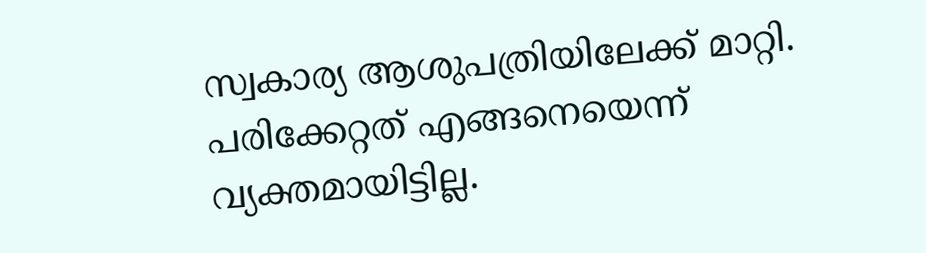സ്വകാര്യ ആശുപത്രിയിലേക്ക് മാറ്റി. പരിക്കേറ്റത് എങ്ങനെയെന്ന് വ്യക്തമായിട്ടില്ല.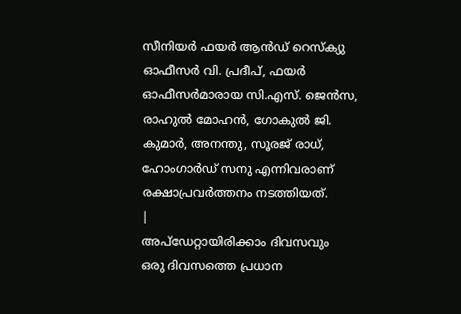സീനിയർ ഫയർ ആൻഡ് റെസ്ക്യു ഓഫീസർ വി. പ്രദീപ്, ഫയർ ഓഫീസർമാരായ സി.എസ്. ജെൻസ, രാഹുൽ മോഹൻ, ഗോകുൽ ജി. കുമാർ, അനന്തു, സൂരജ് രാധ്, ഹോംഗാർഡ് സനു എന്നിവരാണ് രക്ഷാപ്രവർത്തനം നടത്തിയത്.
|
അപ്ഡേറ്റായിരിക്കാം ദിവസവും
ഒരു ദിവസത്തെ പ്രധാന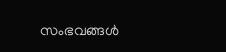സംഭവങ്ങൾ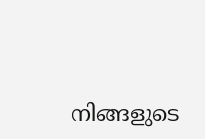നിങ്ങളുടെ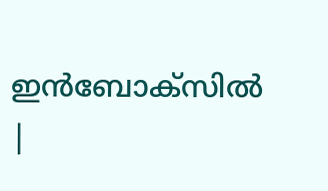ഇൻബോക്സിൽ |